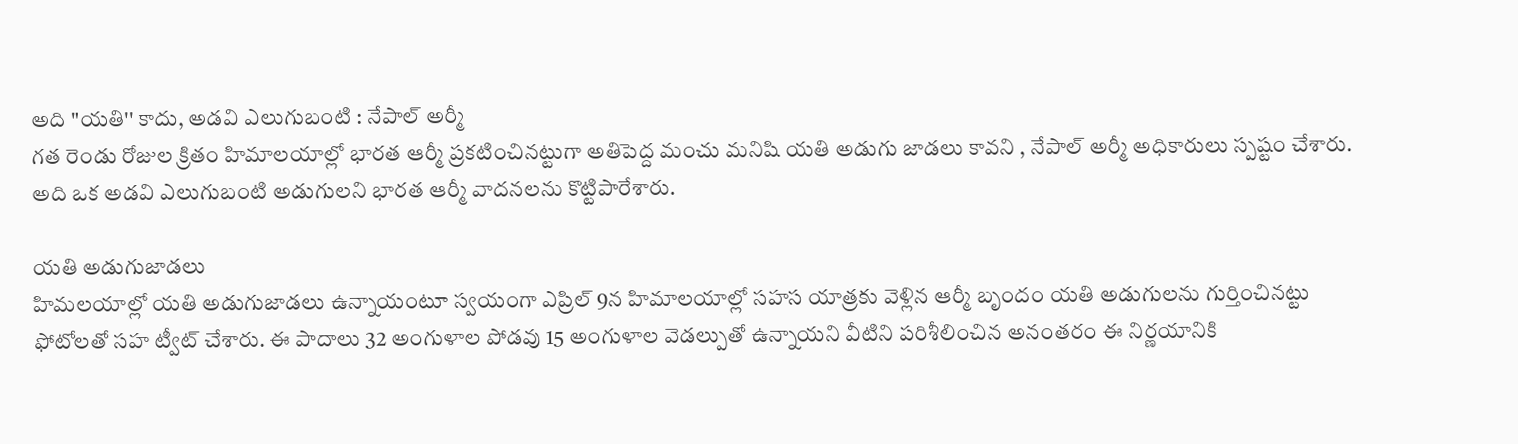అది "యతి'' కాదు, అడవి ఎలుగుబంటి : నేపాల్ అర్మీ
గత రెండు రోజుల క్రితం హిమాలయాల్లో భారత ఆర్మీ ప్రకటించినట్టుగా అతిపెద్ద మంచు మనిషి యతి అడుగు జాడలు కావని , నేపాల్ అర్మీ అధికారులు స్పష్టం చేశారు. అది ఒక అడవి ఎలుగుబంటి అడుగులని భారత ఆర్మీ వాదనలను కొట్టిపారేశారు.

యతి అడుగుజాడలు
హిమలయాల్లో యతి అడుగుజాడలు ఉన్నాయంటూ స్వయంగా ఎప్రిల్ 9న హిమాలయాల్లో సహస యాత్రకు వెళ్లిన ఆర్మీ బృందం యతి అడుగులను గుర్తించినట్టు ఫోటోలతో సహ ట్వీట్ చేశారు. ఈ పాదాలు 32 అంగుళాల పోడవు 15 అంగుళాల వెడల్పుతో ఉన్నాయని వీటిని పరిశీలించిన అనంతరం ఈ నిర్ణయానికి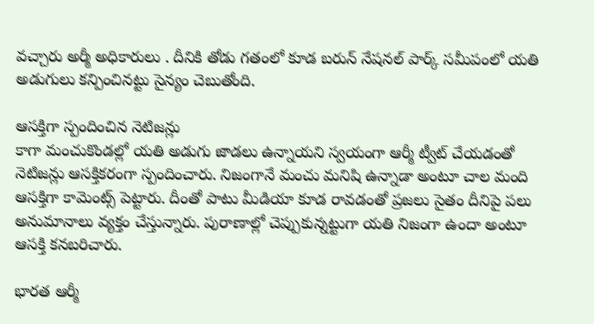వచ్చారు అర్మీ అధికారులు . దీనికి తోడు గతంలో కూడ బరున్ నేషనల్ పార్క్ సమీపంలో యతి అడుగులు కన్పించినట్టు సైన్యం చెబుతోంది.

ఆసక్తిగా స్పందించిన నెటిజన్లు
కాగా మంచుకొండల్లో యతి అడుగు జాడలు ఉన్నాయని స్వయంగా ఆర్మీ ట్వీట్ చేయడంతో నెటిజన్లు ఆసక్తికరంగా స్పందించారు. నిజంగానే మంచు మనిషి ఉన్నాడా అంటూ చాల మంది ఆసక్తిగా కామెంట్స్ పెట్టారు. దీంతో పాటు మీడియా కూడ రావడంతో ప్రజలు సైతం దీనిపై పలు అనుమానాలు వ్యక్తం చేస్తున్నారు. పురాణాల్లో చెప్పుకున్నట్టుగా యతి నిజంగా ఉందా అంటూ ఆసక్తి కనబరిచారు.

భారత ఆర్మీ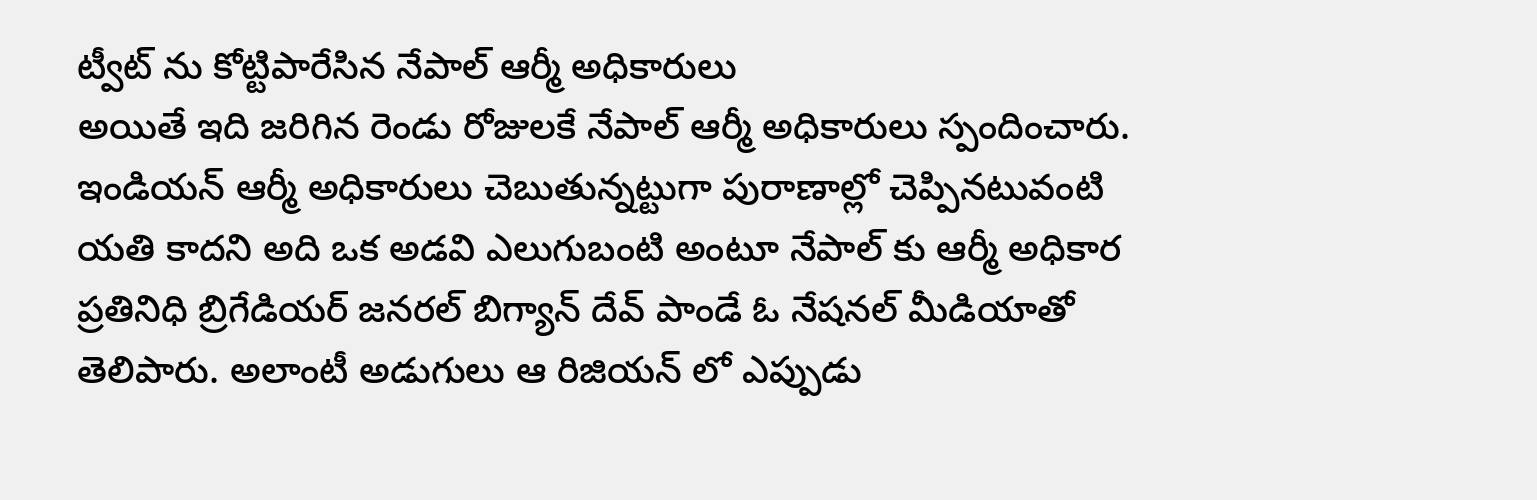ట్వీట్ ను కోట్టిపారేసిన నేపాల్ ఆర్మీ అధికారులు
అయితే ఇది జరిగిన రెండు రోజులకే నేపాల్ ఆర్మీ అధికారులు స్పందించారు. ఇండియన్ ఆర్మీ అధికారులు చెబుతున్నట్టుగా పురాణాల్లో చెప్పినటువంటి యతి కాదని అది ఒక అడవి ఎలుగుబంటి అంటూ నేపాల్ కు ఆర్మీ అధికార ప్రతినిధి బ్రిగేడియర్ జనరల్ బిగ్యాన్ దేవ్ పాండే ఓ నేషనల్ మీడియాతో తెలిపారు. అలాంటీ అడుగులు ఆ రిజియన్ లో ఎప్పుడు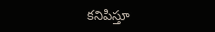కనిపిస్తూ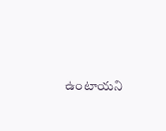ఉంటాయని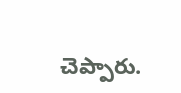చెప్పారు.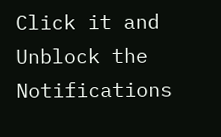Click it and Unblock the Notifications